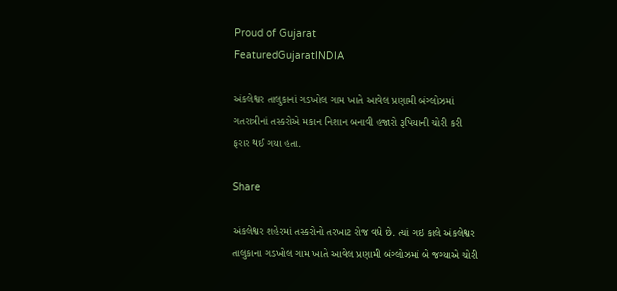Proud of Gujarat
FeaturedGujaratINDIA

અંકલેશ્વર તાલુકાનાં ગડખોલ ગામ ખાતે આવેલ પ્રણામી બંગ્લોઝમાં ગતરાત્રીનાં તસ્કરોએ મકાન નિશાન બનાવી હજારો રૂપિયાની ચોરી કરી ફરાર થઈ ગયા હતા.

Share

અંકલેશ્વર શહેરમાં તસ્કરોનો તરખાટ રોજ વધે છે. ત્યાં ગઇ કાલે અંકલેશ્વર તાલુકાના ગડખોલ ગામ ખાતે આવેલ પ્રણામી બંગ્લોઝમાં બે જગ્યાએ ચોરી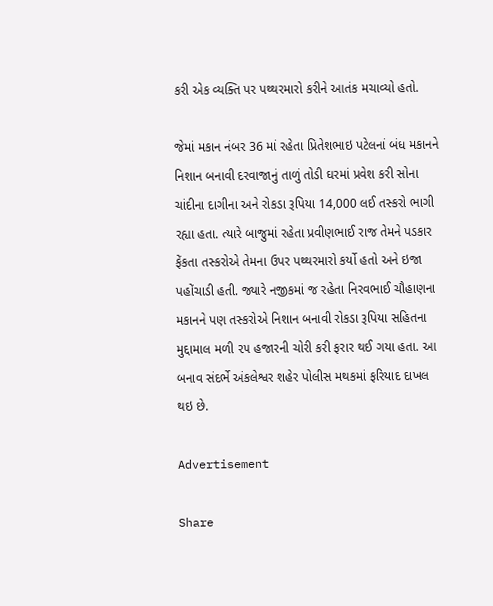કરી એક વ્યક્તિ પર પથ્થરમારો કરીને આતંક મચાવ્યો હતો.

જેમાં મકાન નંબર 36 માં રહેતા પ્રિતેશભાઇ પટેલનાં બંધ મકાનને નિશાન બનાવી દરવાજાનું તાળું તોડી ઘરમાં પ્રવેશ કરી સોના ચાંદીના દાગીના અને રોકડા રૂપિયા 14,000 લઈ તસ્કરો ભાગી રહ્યા હતા. ત્યારે બાજુમાં રહેતા પ્રવીણભાઈ રાજ તેમને પડકાર ફેંકતા તસ્કરોએ તેમના ઉપર પથ્થરમારો કર્યો હતો અને ઇજા પહોંચાડી હતી. જ્યારે નજીકમાં જ રહેતા નિરવભાઈ ચૌહાણના મકાનને પણ તસ્કરોએ નિશાન બનાવી રોકડા રૂપિયા સહિતના મુદ્દામાલ મળી ૨૫ હજારની ચોરી કરી ફરાર થઈ ગયા હતા. આ બનાવ સંદર્ભે અંકલેશ્વર શહેર પોલીસ મથકમાં ફરિયાદ દાખલ થઇ છે.

Advertisement

Share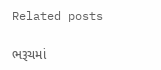Related posts

ભરૂચમાં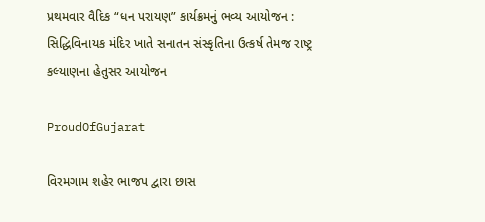પ્રથમવાર વૈદિક “ધન પરાયણ” કાર્યક્રમનું ભવ્ય આયોજન :  સિદ્ધિવિનાયક મંદિર ખાતે સનાતન સંસ્કૃતિના ઉત્કર્ષ તેમજ રાષ્ટ્ર કલ્યાણના હેતુસર આયોજન

ProudOfGujarat

વિરમગામ શહેર ભાજપ દ્વારા છાસ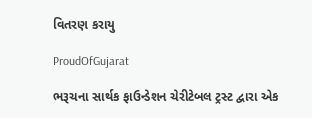વિતરણ કરાયુ

ProudOfGujarat

ભરૂચના સાર્થક ફાઉન્ડેશન ચેરીટેબલ ટ્રસ્ટ દ્વારા એક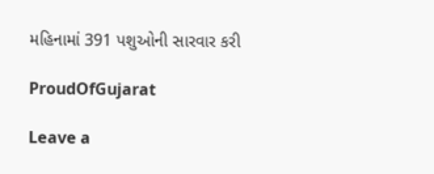મહિનામાં 391 પશુઓની સારવાર કરી

ProudOfGujarat

Leave a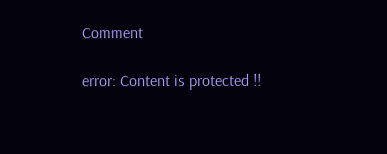Comment

error: Content is protected !!